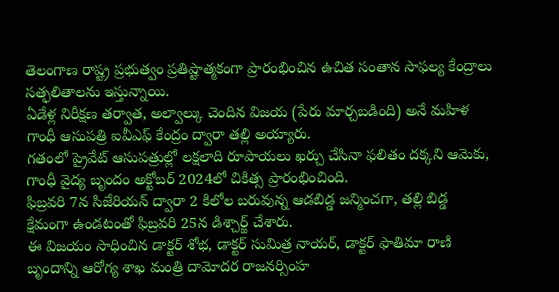తెలంగాణ రాష్ట్ర ప్రభుత్వం ప్రతిష్టాత్మకంగా ప్రారంభించిన ఉచిత సంతాన సాఫల్య కేంద్రాలు సత్ఫలితాలను ఇస్తున్నాయి.
ఏడేళ్ల నిరీక్షణ తర్వాత, అల్వాల్కు చెందిన విజయ (పేరు మార్చబడింది) అనే మహిళ గాంధీ ఆసుపత్రి ఐవీఎఫ్ కేంద్రం ద్వారా తల్లి అయ్యారు.
గతంలో ప్రైవేట్ ఆసుపత్రుల్లో లక్షలాది రూపాయలు ఖర్చు చేసినా ఫలితం దక్కని ఆమెకు, గాంధీ వైద్య బృందం అక్టోబర్ 2024లో చికిత్స ప్రారంభించింది.
ఫిబ్రవరి 7న సిజేరియన్ ద్వారా 2 కిలోల బరువున్న ఆడబిడ్డ జన్మించగా, తల్లి బిడ్డ క్షేమంగా ఉండటంతో ఫిబ్రవరి 25న డిశ్చార్జ్ చేశారు.
ఈ విజయం సాధించిన డాక్టర్ శోభ, డాక్టర్ సుమిత్ర నాయర్, డాక్టర్ ఫాతిమా రాణి బృందాన్ని ఆరోగ్య శాఖ మంత్రి దామోదర రాజనర్సింహ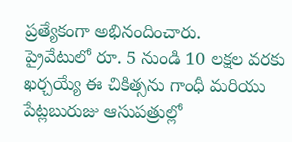ప్రత్యేకంగా అభినందించారు.
ప్రైవేటులో రూ. 5 నుండి 10 లక్షల వరకు ఖర్చయ్యే ఈ చికిత్సను గాంధీ మరియు పేట్లబురుజు ఆసుపత్రుల్లో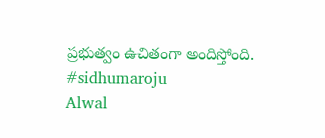ప్రభుత్వం ఉచితంగా అందిస్తోంది.
#sidhumaroju
Alwal